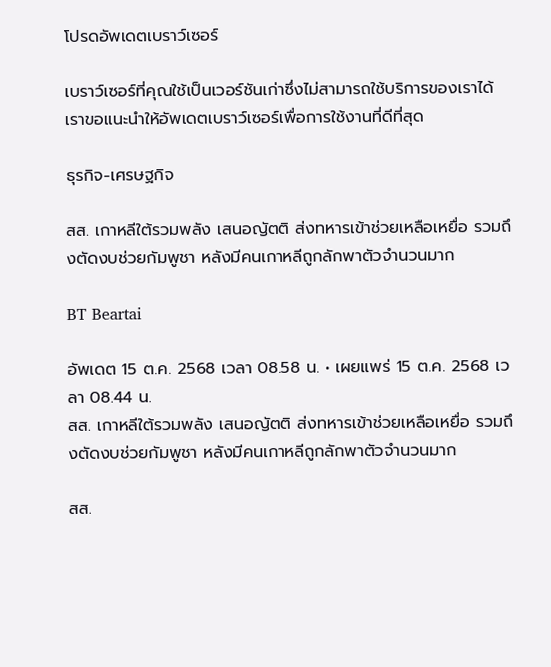โปรดอัพเดตเบราว์เซอร์

เบราว์เซอร์ที่คุณใช้เป็นเวอร์ชันเก่าซึ่งไม่สามารถใช้บริการของเราได้ เราขอแนะนำให้อัพเดตเบราว์เซอร์เพื่อการใช้งานที่ดีที่สุด

ธุรกิจ-เศรษฐกิจ

สส. เกาหลีใต้รวมพลัง เสนอญัตติ ส่งทหารเข้าช่วยเหลือเหยื่อ รวมถึงตัดงบช่วยกัมพูชา หลังมีคนเกาหลีถูกลักพาตัวจำนวนมาก

BT Beartai

อัพเดต 15 ต.ค. 2568 เวลา 08.58 น. • เผยแพร่ 15 ต.ค. 2568 เวลา 08.44 น.
สส. เกาหลีใต้รวมพลัง เสนอญัตติ ส่งทหารเข้าช่วยเหลือเหยื่อ รวมถึงตัดงบช่วยกัมพูชา หลังมีคนเกาหลีถูกลักพาตัวจำนวนมาก

สส.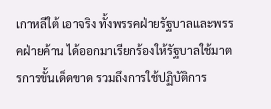เกาหลีใต้ เอาจริง ทั้งพรรคฝ่ายรัฐบาลและพรรคฝ่ายค้าน ได้ออกมาเรียกร้องให้รัฐบาลใช้มาตรการขั้นเด็ดขาด รวมถึงการใช้ปฏิบัติการ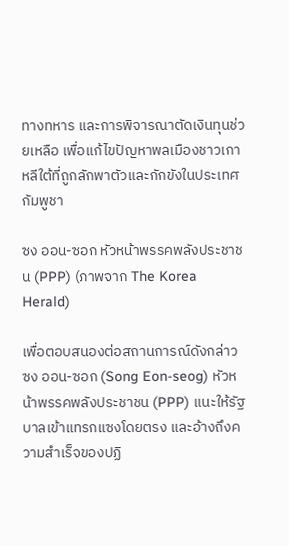ทางทหาร และการพิจารณาตัดเงินทุนช่วยเหลือ เพื่อแก้ไขปัญหาพลเมืองชาวเกาหลีใต้ที่ถูกลักพาตัวและกักขังในประเทศกัมพูชา

ซง ออน-ซอก หัวหน้าพรรคพลังประชาชน (PPP) (ภาพจาก The Korea Herald)

เพื่อตอบสนองต่อสถานการณ์ดังกล่าว ซง ออน-ซอก (Song Eon-seog) หัวหน้าพรรคพลังประชาชน (PPP) แนะให้รัฐบาลเข้าแทรกแซงโดยตรง และอ้างถึงความสำเร็จของปฏิ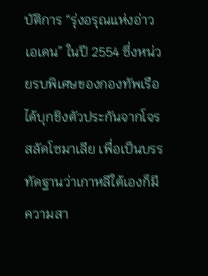บัติการ “รุ่งอรุณแห่งอ่าวเอเดน” ในปี 2554 ซึ่งหน่วยรบพิเศษของกองทัพเรือได้บุกชิงตัวประกันจากโจรสลัดโซมาเลีย เพื่อเป็นบรรทัดฐานว่าเกาหลีใต้เองก็มีความสา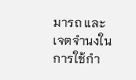มารถ และเจตจำนงในการใช้กำ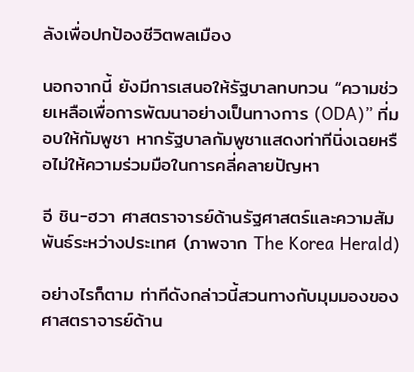ลังเพื่อปกป้องชีวิตพลเมือง

นอกจากนี้ ยังมีการเสนอให้รัฐบาลทบทวน “ความช่วยเหลือเพื่อการพัฒนาอย่างเป็นทางการ (ODA)” ที่มอบให้กัมพูชา หากรัฐบาลกัมพูชาแสดงท่าทีนิ่งเฉยหรือไม่ให้ความร่วมมือในการคลี่คลายปัญหา

อี ชิน-ฮวา ศาสตราจารย์ด้านรัฐศาสตร์และความสัมพันธ์ระหว่างประเทศ (ภาพจาก The Korea Herald)

อย่างไรก็ตาม ท่าทีดังกล่าวนี้สวนทางกับมุมมองของศาสตราจารย์ด้าน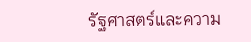รัฐศาสตร์และความ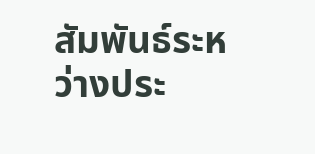สัมพันธ์ระหว่างประ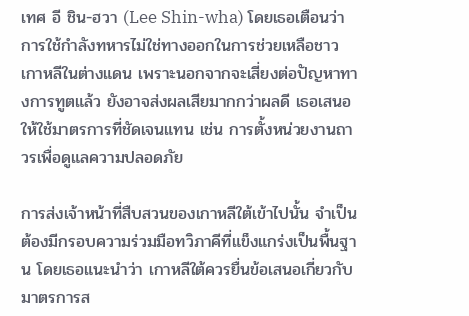เทศ อี ชิน-ฮวา (Lee Shin-wha) โดยเธอเตือนว่าการใช้กำลังทหารไม่ใช่ทางออกในการช่วยเหลือชาวเกาหลีในต่างแดน เพราะนอกจากจะเสี่ยงต่อปัญหาทางการทูตแล้ว ยังอาจส่งผลเสียมากกว่าผลดี เธอเสนอให้ใช้มาตรการที่ชัดเจนแทน เช่น การตั้งหน่วยงานถาวรเพื่อดูแลความปลอดภัย

การส่งเจ้าหน้าที่สืบสวนของเกาหลีใต้เข้าไปนั้น จำเป็นต้องมีกรอบความร่วมมือทวิภาคีที่แข็งแกร่งเป็นพื้นฐาน โดยเธอแนะนำว่า เกาหลีใต้ควรยื่นข้อเสนอเกี่ยวกับมาตรการส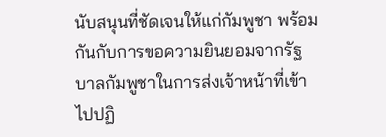นับสนุนที่ชัดเจนให้แก่กัมพูชา พร้อมกันกับการขอความยินยอมจากรัฐบาลกัมพูชาในการส่งเจ้าหน้าที่เข้าไปปฏิ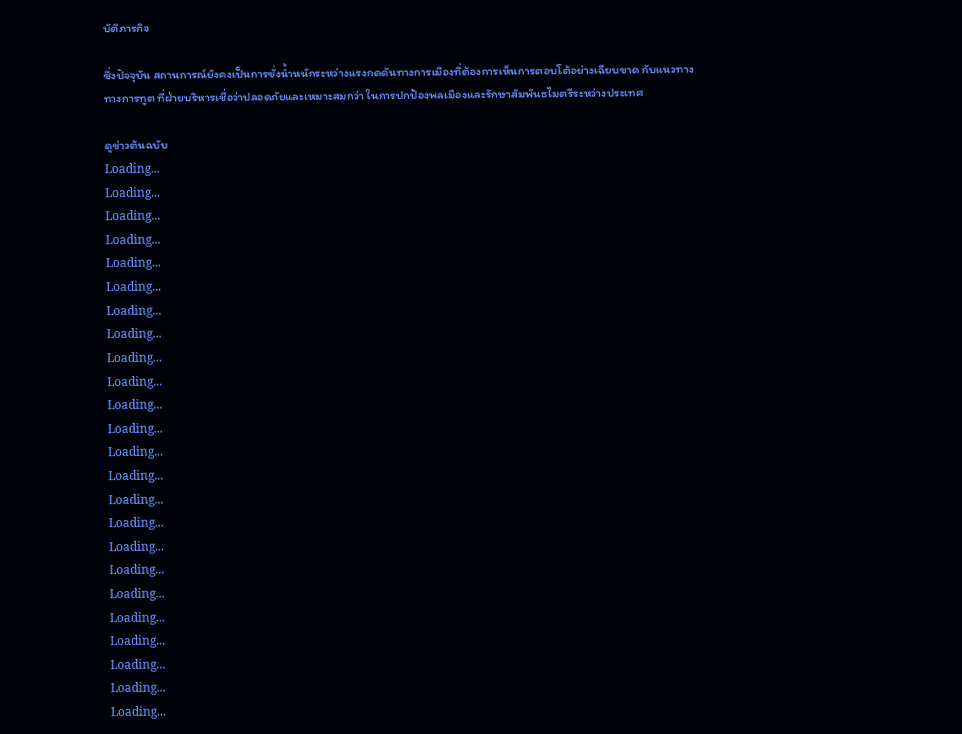บัติภารกิจ

ซึ่งปัจจุบัน สถานการณ์ยังคงเป็นการชั่งน้ำหนักระหว่างแรงกดดันทางการเมืองที่ต้องการเห็นการตอบโต้อย่างเฉียบขาด กับแนวทางทางการทูต ที่ฝ่ายบริหารเชื่อว่าปลอดภัยและเหมาะสมกว่า ในการปกป้องพลเมืองและรักษาสัมพันธไมตรีระหว่างประเทศ

ดูข่าวต้นฉบับ
Loading...
Loading...
Loading...
Loading...
Loading...
Loading...
Loading...
Loading...
Loading...
Loading...
Loading...
Loading...
Loading...
Loading...
Loading...
Loading...
Loading...
Loading...
Loading...
Loading...
Loading...
Loading...
Loading...
Loading...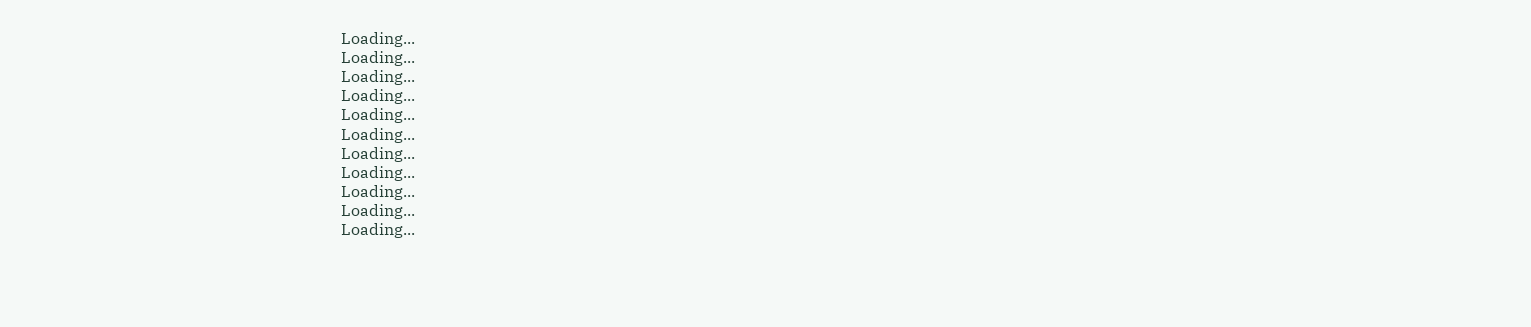Loading...
Loading...
Loading...
Loading...
Loading...
Loading...
Loading...
Loading...
Loading...
Loading...
Loading...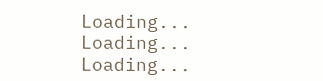Loading...
Loading...
Loading...